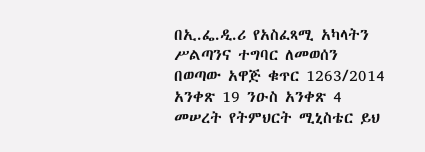በኢ.ፌ.ዲ.ሪ የአስፈጻሚ አካላትን ሥልጣንና ተግባር ለመወሰን በወጣው አዋጅ ቁጥር 1263/2014 አንቀጽ 19 ንዑስ አንቀጽ 4 መሠረት የትምህርት ሚኒስቴር ይህ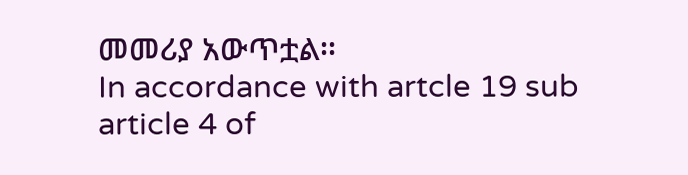መመሪያ አውጥቷል፡፡
In accordance with artcle 19 sub article 4 of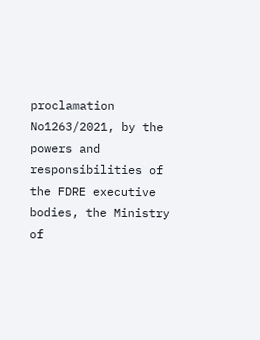proclamation No1263/2021, by the powers and responsibilities of the FDRE executive bodies, the Ministry of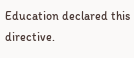Education declared this directive.